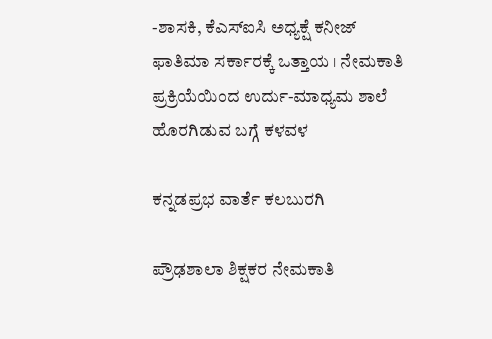-ಶಾಸಕಿ, ಕೆಎಸ್‍ಐಸಿ ಅಧ್ಯಕ್ಷೆ ಕನೀಜ್ ಫಾತಿಮಾ ಸರ್ಕಾರಕ್ಕೆ ಒತ್ತಾಯ । ನೇಮಕಾತಿ ಪ್ರಕ್ರಿಯೆಯಿಂದ ಉರ್ದು-ಮಾಧ್ಯಮ ಶಾಲೆ ಹೊರಗಿಡುವ ಬಗ್ಗೆ ಕಳವಳ

ಕನ್ನಡಪ್ರಭ ವಾರ್ತೆ ಕಲಬುರಗಿ

ಪ್ರೌಢಶಾಲಾ ಶಿಕ್ಷಕರ ನೇಮಕಾತಿ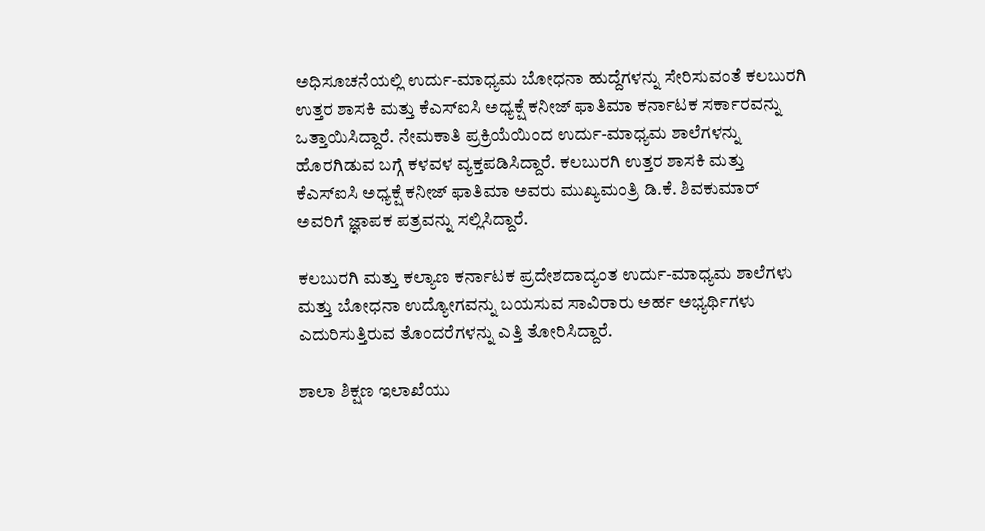ಅಧಿಸೂಚನೆಯಲ್ಲಿ ಉರ್ದು-ಮಾಧ್ಯಮ ಬೋಧನಾ ಹುದ್ದೆಗಳನ್ನು ಸೇರಿಸುವಂತೆ ಕಲಬುರಗಿ ಉತ್ತರ ಶಾಸಕಿ ಮತ್ತು ಕೆಎಸ್‍ಐಸಿ ಅಧ್ಯಕ್ಷೆ ಕನೀಜ್ ಫಾತಿಮಾ ಕರ್ನಾಟಕ ಸರ್ಕಾರವನ್ನು ಒತ್ತಾಯಿಸಿದ್ದಾರೆ. ನೇಮಕಾತಿ ಪ್ರಕ್ರಿಯೆಯಿಂದ ಉರ್ದು-ಮಾಧ್ಯಮ ಶಾಲೆಗಳನ್ನು ಹೊರಗಿಡುವ ಬಗ್ಗೆ ಕಳವಳ ವ್ಯಕ್ತಪಡಿಸಿದ್ದಾರೆ. ಕಲಬುರಗಿ ಉತ್ತರ ಶಾಸಕಿ ಮತ್ತು ಕೆಎಸ್‍ಐಸಿ ಅಧ್ಯಕ್ಷೆ ಕನೀಜ್ ಫಾತಿಮಾ ಅವರು ಮುಖ್ಯಮಂತ್ರಿ ಡಿ.ಕೆ. ಶಿವಕುಮಾರ್ ಅವರಿಗೆ ಜ್ಞಾಪಕ ಪತ್ರವನ್ನು ಸಲ್ಲಿಸಿದ್ದಾರೆ.

ಕಲಬುರಗಿ ಮತ್ತು ಕಲ್ಯಾಣ ಕರ್ನಾಟಕ ಪ್ರದೇಶದಾದ್ಯಂತ ಉರ್ದು-ಮಾಧ್ಯಮ ಶಾಲೆಗಳು ಮತ್ತು ಬೋಧನಾ ಉದ್ಯೋಗವನ್ನು ಬಯಸುವ ಸಾವಿರಾರು ಅರ್ಹ ಅಭ್ಯರ್ಥಿಗಳು ಎದುರಿಸುತ್ತಿರುವ ತೊಂದರೆಗಳನ್ನು ಎತ್ತಿ ತೋರಿಸಿದ್ದಾರೆ.

ಶಾಲಾ ಶಿಕ್ಷಣ ಇಲಾಖೆಯು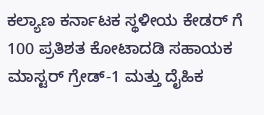ಕಲ್ಯಾಣ ಕರ್ನಾಟಕ ಸ್ಥಳೀಯ ಕೇಡರ್‌ ಗೆ 100 ಪ್ರತಿಶತ ಕೋಟಾದಡಿ ಸಹಾಯಕ ಮಾಸ್ಟರ್ ಗ್ರೇಡ್-1 ಮತ್ತು ದೈಹಿಕ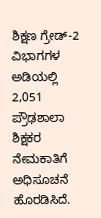ಶಿಕ್ಷಣ ಗ್ರೇಡ್-2 ವಿಭಾಗಗಳ ಅಡಿಯಲ್ಲಿ 2,051 ಪ್ರೌಢಶಾಲಾ ಶಿಕ್ಷಕರ ನೇಮಕಾತಿಗೆ ಅಧಿಸೂಚನೆ ಹೊರಡಿಸಿದೆ.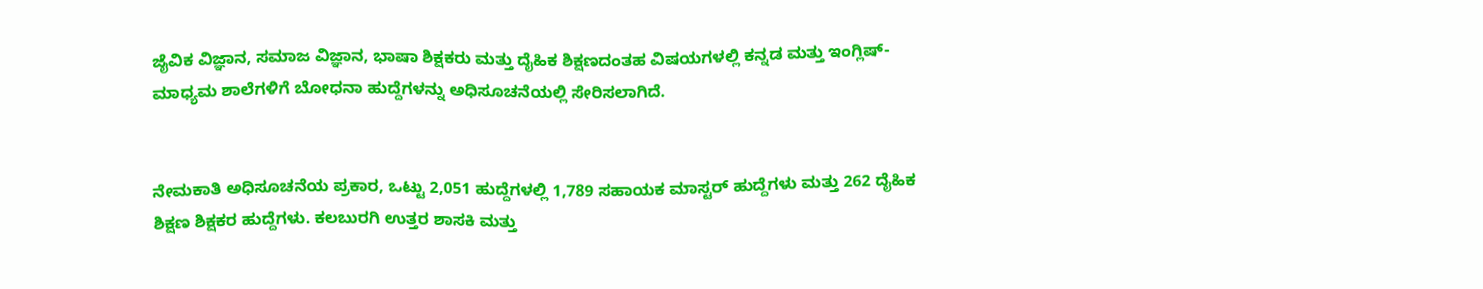ಜೈವಿಕ ವಿಜ್ಞಾನ, ಸಮಾಜ ವಿಜ್ಞಾನ, ಭಾಷಾ ಶಿಕ್ಷಕರು ಮತ್ತು ದೈಹಿಕ ಶಿಕ್ಷಣದಂತಹ ವಿಷಯಗಳಲ್ಲಿ ಕನ್ನಡ ಮತ್ತು ಇಂಗ್ಲಿಷ್-ಮಾಧ್ಯಮ ಶಾಲೆಗಳಿಗೆ ಬೋಧನಾ ಹುದ್ದೆಗಳನ್ನು ಅಧಿಸೂಚನೆಯಲ್ಲಿ ಸೇರಿಸಲಾಗಿದೆ.


ನೇಮಕಾತಿ ಅಧಿಸೂಚನೆಯ ಪ್ರಕಾರ, ಒಟ್ಟು 2,051 ಹುದ್ದೆಗಳಲ್ಲಿ 1,789 ಸಹಾಯಕ ಮಾಸ್ಟರ್ ಹುದ್ದೆಗಳು ಮತ್ತು 262 ದೈಹಿಕ ಶಿಕ್ಷಣ ಶಿಕ್ಷಕರ ಹುದ್ದೆಗಳು. ಕಲಬುರಗಿ ಉತ್ತರ ಶಾಸಕಿ ಮತ್ತು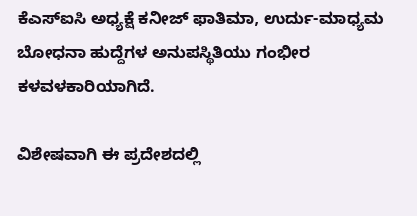ಕೆಎಸ್‍ಐಸಿ ಅಧ್ಯಕ್ಷೆ ಕನೀಜ್ ಫಾತಿಮಾ, ಉರ್ದು-ಮಾಧ್ಯಮ ಬೋಧನಾ ಹುದ್ದೆಗಳ ಅನುಪಸ್ಥಿತಿಯು ಗಂಭೀರ ಕಳವಳಕಾರಿಯಾಗಿದೆ.

ವಿಶೇಷವಾಗಿ ಈ ಪ್ರದೇಶದಲ್ಲಿ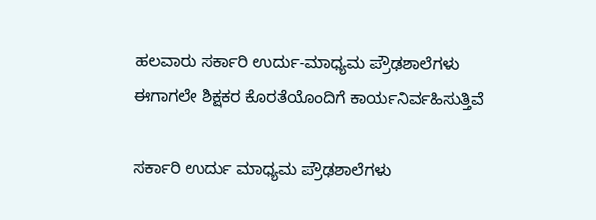ಹಲವಾರು ಸರ್ಕಾರಿ ಉರ್ದು-ಮಾಧ್ಯಮ ಪ್ರೌಢಶಾಲೆಗಳು ಈಗಾಗಲೇ ಶಿಕ್ಷಕರ ಕೊರತೆಯೊಂದಿಗೆ ಕಾರ್ಯನಿರ್ವಹಿಸುತ್ತಿವೆ

ಸರ್ಕಾರಿ ಉರ್ದು ಮಾಧ್ಯಮ ಪ್ರೌಢಶಾಲೆಗಳು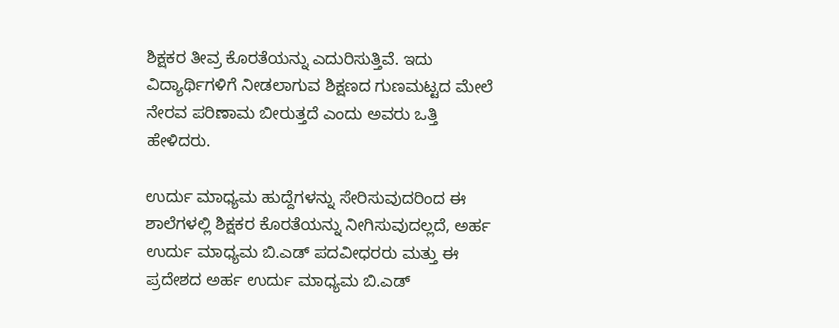ಶಿಕ್ಷಕರ ತೀವ್ರ ಕೊರತೆಯನ್ನು ಎದುರಿಸುತ್ತಿವೆ. ಇದು ವಿದ್ಯಾರ್ಥಿಗಳಿಗೆ ನೀಡಲಾಗುವ ಶಿಕ್ಷಣದ ಗುಣಮಟ್ಟದ ಮೇಲೆ ನೇರವ ಪರಿಣಾಮ ಬೀರುತ್ತದೆ ಎಂದು ಅವರು ಒತ್ತಿ ಹೇಳಿದರು.

ಉರ್ದು ಮಾಧ್ಯಮ ಹುದ್ದೆಗಳನ್ನು ಸೇರಿಸುವುದರಿಂದ ಈ ಶಾಲೆಗಳಲ್ಲಿ ಶಿಕ್ಷಕರ ಕೊರತೆಯನ್ನು ನೀಗಿಸುವುದಲ್ಲದೆ, ಅರ್ಹ ಉರ್ದು ಮಾಧ್ಯಮ ಬಿ.ಎಡ್ ಪದವೀಧರರು ಮತ್ತು ಈ ಪ್ರದೇಶದ ಅರ್ಹ ಉರ್ದು ಮಾಧ್ಯಮ ಬಿ.ಎಡ್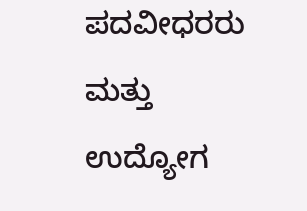ಪದವೀಧರರು ಮತ್ತು ಉದ್ಯೋಗ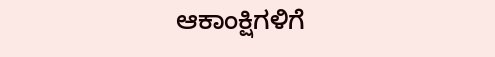ಆಕಾಂಕ್ಷಿಗಳಿಗೆ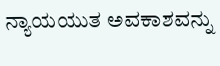ನ್ಯಾಯಯುತ ಅವಕಾಶವನ್ನು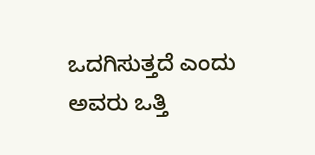ಒದಗಿಸುತ್ತದೆ ಎಂದು ಅವರು ಒತ್ತಿ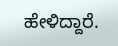ಹೇಳಿದ್ದಾರೆ.